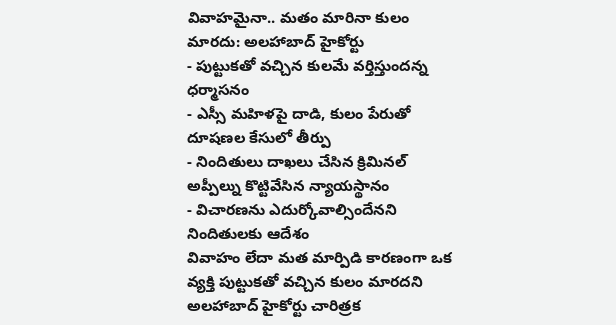వివాహమైనా.. మతం మారినా కులం మారదు: అలహాబాద్ హైకోర్టు
- పుట్టుకతో వచ్చిన కులమే వర్తిస్తుందన్న ధర్మాసనం
- ఎస్సీ మహిళపై దాడి, కులం పేరుతో దూషణల కేసులో తీర్పు
- నిందితులు దాఖలు చేసిన క్రిమినల్ అప్పీల్ను కొట్టివేసిన న్యాయస్థానం
- విచారణను ఎదుర్కోవాల్సిందేనని నిందితులకు ఆదేశం
వివాహం లేదా మత మార్పిడి కారణంగా ఒక వ్యక్తి పుట్టుకతో వచ్చిన కులం మారదని అలహాబాద్ హైకోర్టు చారిత్రక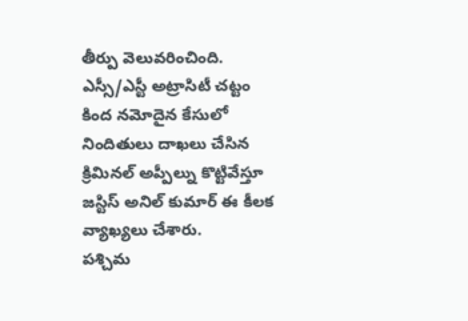తీర్పు వెలువరించింది. ఎస్సీ/ఎస్టీ అట్రాసిటీ చట్టం కింద నమోదైన కేసులో నిందితులు దాఖలు చేసిన క్రిమినల్ అప్పీల్ను కొట్టివేస్తూ జస్టిస్ అనిల్ కుమార్ ఈ కీలక వ్యాఖ్యలు చేశారు.
పశ్చిమ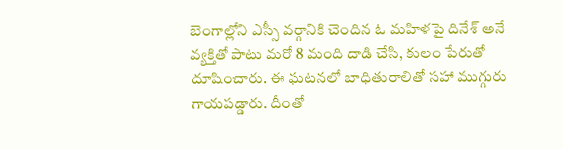బెంగాల్లోని ఎస్సీ వర్గానికి చెందిన ఓ మహిళపై దినేశ్ అనే వ్యక్తితో పాటు మరో 8 మంది దాడి చేసి, కులం పేరుతో దూషించారు. ఈ ఘటనలో బాధితురాలితో సహా ముగ్గురు గాయపడ్డారు. దీంతో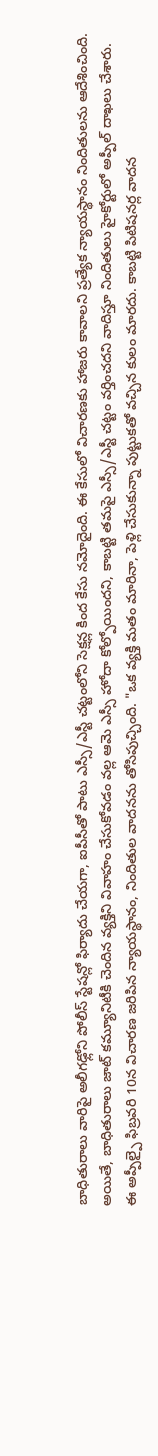బాధితురాలు వారిపై అలీగఢ్లోని పోలీస్ స్టేషన్లో ఫిర్యాదు చేయగా, ఐపీసీతో పాటు ఎస్సీ/ఎస్టీ చట్టంలోని సెక్షన్ల కింద కేసు నమోదైంది. ఈ కేసులో విచారణకు హాజరు కావాలని ప్రత్యేక న్యాయస్థానం నిందితులను ఆదేశించింది.
అయితే, బాధితురాలు జాట్ కమ్యూనిటీకి చెందిన వ్యక్తిని వివాహం చేసుకోవడం వల్ల ఆమె ఎస్సీ హోదా కోల్పోయిందని, కాబట్టి తమపై ఎస్సీ/ఎస్టీ చట్టం వర్తించదని వాదిస్తూ నిందితులు హైకోర్టులో అప్పీల్ దాఖలు చేశారు.
ఈ అప్పీల్పై ఫిబ్రవరి 10న విచారణ జరిపిన న్యాయస్థానం, నిందితుల వాదనను తోసిపుచ్చింది. "ఒక వ్యక్తి మతం మారినా, పెళ్లి చేసుకున్నా పుట్టుకతో వచ్చిన కులం మారదు. కాబట్టి పిటిషనర్ల వాదన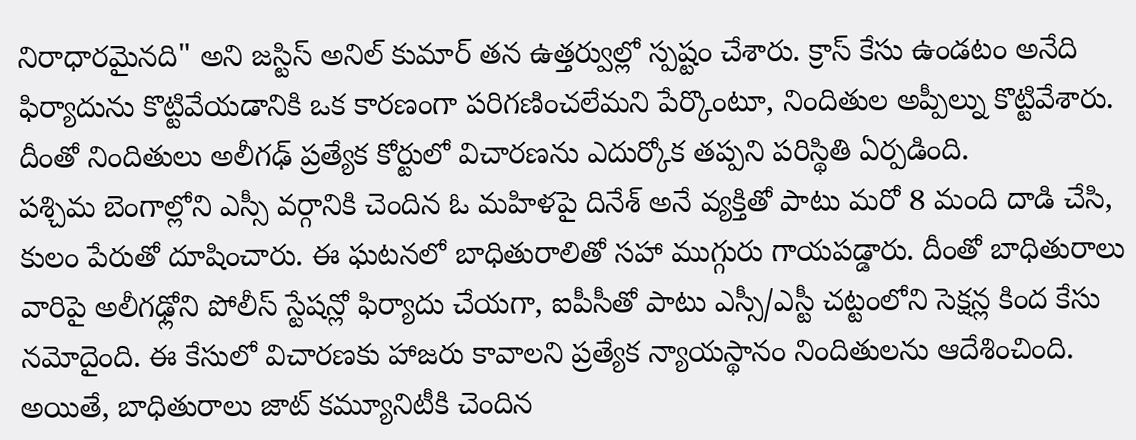నిరాధారమైనది" అని జస్టిస్ అనిల్ కుమార్ తన ఉత్తర్వుల్లో స్పష్టం చేశారు. క్రాస్ కేసు ఉండటం అనేది ఫిర్యాదును కొట్టివేయడానికి ఒక కారణంగా పరిగణించలేమని పేర్కొంటూ, నిందితుల అప్పీల్ను కొట్టివేశారు. దీంతో నిందితులు అలీగఢ్ ప్రత్యేక కోర్టులో విచారణను ఎదుర్కోక తప్పని పరిస్థితి ఏర్పడింది.
పశ్చిమ బెంగాల్లోని ఎస్సీ వర్గానికి చెందిన ఓ మహిళపై దినేశ్ అనే వ్యక్తితో పాటు మరో 8 మంది దాడి చేసి, కులం పేరుతో దూషించారు. ఈ ఘటనలో బాధితురాలితో సహా ముగ్గురు గాయపడ్డారు. దీంతో బాధితురాలు వారిపై అలీగఢ్లోని పోలీస్ స్టేషన్లో ఫిర్యాదు చేయగా, ఐపీసీతో పాటు ఎస్సీ/ఎస్టీ చట్టంలోని సెక్షన్ల కింద కేసు నమోదైంది. ఈ కేసులో విచారణకు హాజరు కావాలని ప్రత్యేక న్యాయస్థానం నిందితులను ఆదేశించింది.
అయితే, బాధితురాలు జాట్ కమ్యూనిటీకి చెందిన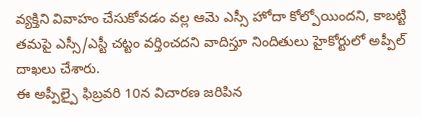వ్యక్తిని వివాహం చేసుకోవడం వల్ల ఆమె ఎస్సీ హోదా కోల్పోయిందని, కాబట్టి తమపై ఎస్సీ/ఎస్టీ చట్టం వర్తించదని వాదిస్తూ నిందితులు హైకోర్టులో అప్పీల్ దాఖలు చేశారు.
ఈ అప్పీల్పై ఫిబ్రవరి 10న విచారణ జరిపిన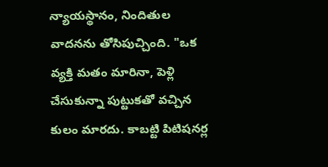న్యాయస్థానం, నిందితుల వాదనను తోసిపుచ్చింది. "ఒక వ్యక్తి మతం మారినా, పెళ్లి చేసుకున్నా పుట్టుకతో వచ్చిన కులం మారదు. కాబట్టి పిటిషనర్ల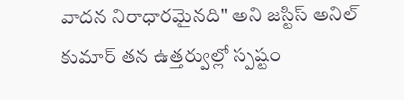వాదన నిరాధారమైనది" అని జస్టిస్ అనిల్ కుమార్ తన ఉత్తర్వుల్లో స్పష్టం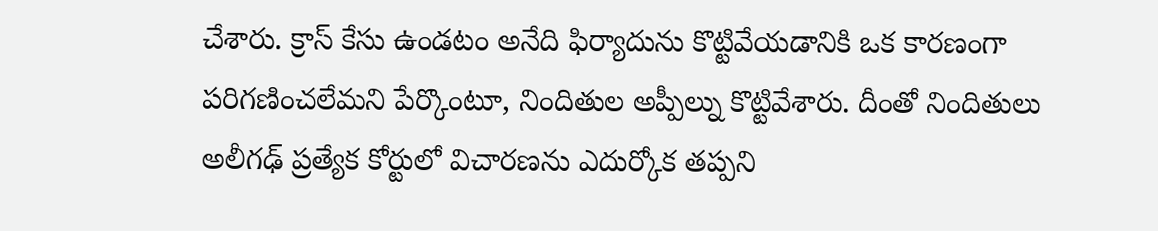చేశారు. క్రాస్ కేసు ఉండటం అనేది ఫిర్యాదును కొట్టివేయడానికి ఒక కారణంగా పరిగణించలేమని పేర్కొంటూ, నిందితుల అప్పీల్ను కొట్టివేశారు. దీంతో నిందితులు అలీగఢ్ ప్రత్యేక కోర్టులో విచారణను ఎదుర్కోక తప్పని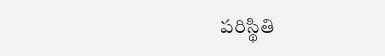పరిస్థితి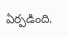ఏర్పడింది.